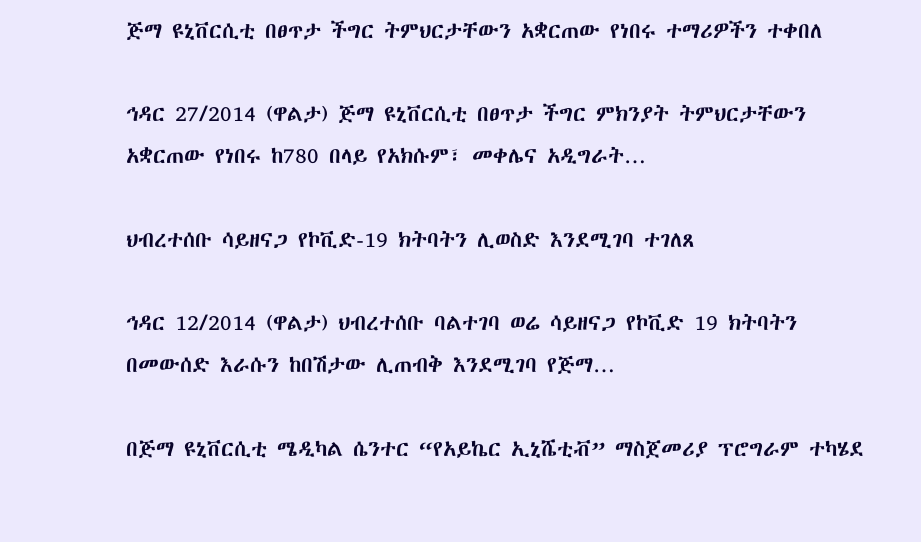ጅማ ዩኒቨርሲቲ በፀጥታ ችግር ትምህርታቸውን አቋርጠው የነበሩ ተማሪዎችን ተቀበለ

ኅዳር 27/2014 (ዋልታ) ጅማ ዩኒቨርሲቲ በፀጥታ ችግር ምክንያት ትምህርታቸውን አቋርጠው የነበሩ ከ780 በላይ የአክሱም፣ መቀሌና አዲግራት…

ህብረተሰቡ ሳይዘናጋ የኮቪድ-19 ክትባትን ሊወስድ እንደሚገባ ተገለጸ

ኅዳር 12/2014 (ዋልታ) ህብረተሰቡ ባልተገባ ወሬ ሳይዘናጋ የኮቪድ 19 ክትባትን በመውሰድ እራሱን ከበሽታው ሊጠብቅ እንደሚገባ የጅማ…

በጅማ ዩኒቨርሲቲ ሜዲካል ሴንተር “የአይኬር ኢኒሼቲቭ” ማስጀመሪያ ፕሮግራም ተካሄደ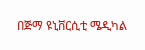በጅማ ዩኒቨርሲቲ ሜዲካል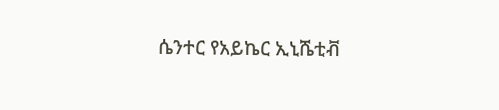ሴንተር የአይኬር ኢኒሼቲቭ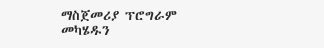ማስጀመሪያ ፕሮግራም መካሄዱን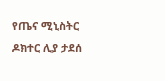የጤና ሚኒስትር ዶክተር ሊያ ታደሰ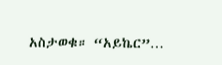አስታወቁ። “አይኬር”…